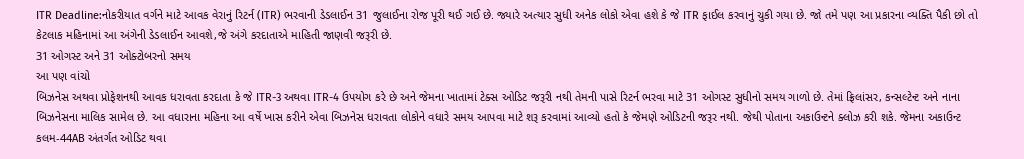ITR Deadline:નોકરીયાત વર્ગને માટે આવક વેરાનું રિટર્ન (ITR) ભરવાની ડેડલાઈન 31 જુલાઈના રોજ પૂરી થઈ ગઈ છે. જ્યારે અત્યાર સુધી અનેક લોકો એવા હશે કે જે ITR ફાઈલ કરવાનું ચુકી ગયા છે. જો તમે પણ આ પ્રકારના વ્યક્તિ પૈકી છો તો કેટલાક મહિનામાં આ અંગેની ડેડલાઈન આવશે,જે અંગે કરદાતાએ માહિતી જાણવી જરૂરી છે.
31 ઓગસ્ટ અને 31 ઓક્ટોબરનો સમય
આ પણ વાંચો
બિઝનેસ અથવા પ્રોફેશનથી આવક ધરાવતા કરદાતા કે જે ITR-3 અથવા ITR-4 ઉપયોગ કરે છે અને જેમના ખાતામાં ટેક્સ ઓડિટ જરૂરી નથી તેમની પાસે રિટર્ન ભરવા માટે 31 ઓગસ્ટ સુધીનો સમય ગાળો છે. તેમાં ફ્રિલાંસર, કન્સલ્ટેન્ટ અને નાના બિઝનેસના માલિક સામેલ છે. આ વધારાના મહિના આ વર્ષે ખાસ કરીને એવા બિઝનેસ ધરાવતા લોકોને વધારે સમય આપવા માટે શરૂ કરવામાં આવ્યો હતો કે જેમણે ઓડિટની જરૂર નથી. જેથી પોતાના અકાઉન્ટને ક્લોઝ કરી શકે. જેમના અકાઉન્ટ કલમ-44AB અંતર્ગત ઓડિટ થવા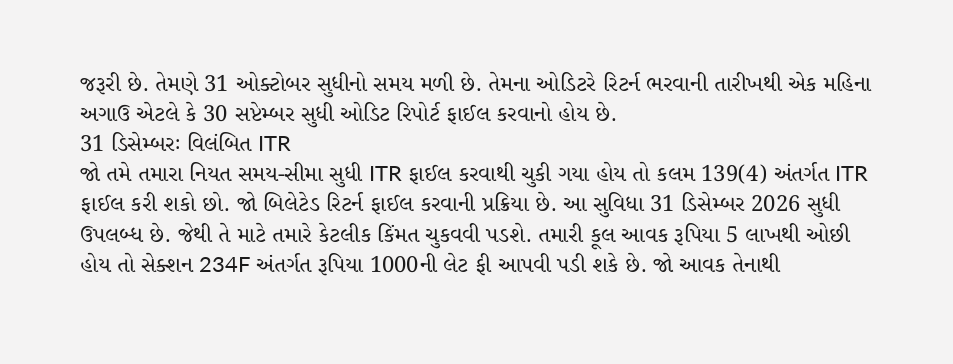જરૂરી છે. તેમણે 31 ઓક્ટોબર સુધીનો સમય મળી છે. તેમના ઓડિટરે રિટર્ન ભરવાની તારીખથી એક મહિના અગાઉ એટલે કે 30 સપ્ટેમ્બર સુધી ઓડિટ રિપોર્ટ ફાઈલ કરવાનો હોય છે.
31 ડિસેમ્બરઃ વિલંબિત ITR
જો તમે તમારા નિયત સમય-સીમા સુધી ITR ફાઈલ કરવાથી ચુકી ગયા હોય તો કલમ 139(4) અંતર્ગત ITR ફાઈલ કરી શકો છો. જો બિલેટેડ રિટર્ન ફાઈલ કરવાની પ્રક્રિયા છે. આ સુવિધા 31 ડિસેમ્બર 2026 સુધી ઉપલબ્ધ છે. જેથી તે માટે તમારે કેટલીક કિંમત ચુકવવી પડશે. તમારી કૂલ આવક રૂપિયા 5 લાખથી ઓછી હોય તો સેક્શન 234F અંતર્ગત રૂપિયા 1000ની લેટ ફી આપવી પડી શકે છે. જો આવક તેનાથી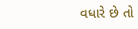વધારે છે તો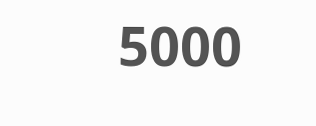5000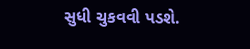સુધી ચુકવવી પડશે.